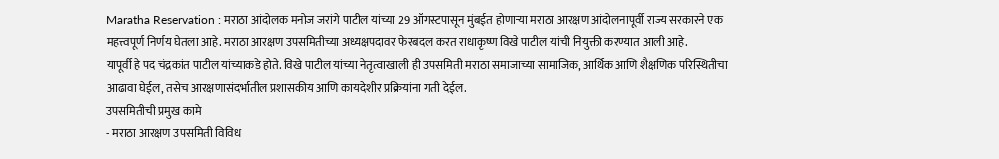Maratha Reservation : मराठा आंदोलक मनोज जरांगे पाटील यांच्या 29 ऑगस्टपासून मुंबईत होणाऱ्या मराठा आरक्षण आंदोलनापूर्वी राज्य सरकारने एक महत्त्वपूर्ण निर्णय घेतला आहे. मराठा आरक्षण उपसमितीच्या अध्यक्षपदावर फेरबदल करत राधाकृष्ण विखे पाटील यांची नियुक्ती करण्यात आली आहे.
यापूर्वी हे पद चंद्रकांत पाटील यांच्याकडे होते. विखे पाटील यांच्या नेतृत्वाखाली ही उपसमिती मराठा समाजाच्या सामाजिक, आर्थिक आणि शैक्षणिक परिस्थितीचा आढावा घेईल, तसेच आरक्षणासंदर्भातील प्रशासकीय आणि कायदेशीर प्रक्रियांना गती देईल.
उपसमितीची प्रमुख कामे
- मराठा आरक्षण उपसमिती विविध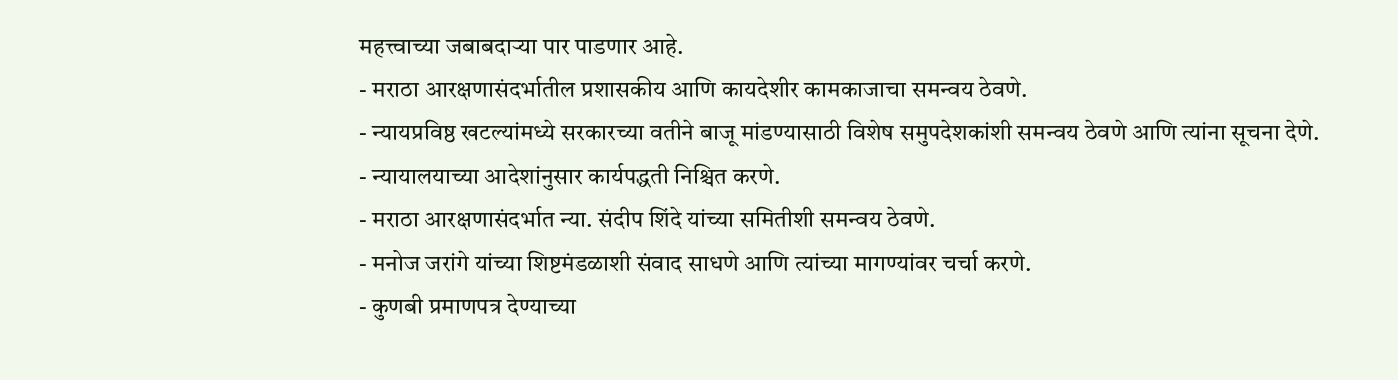महत्त्वाच्या जबाबदाऱ्या पार पाडणार आहे.
- मराठा आरक्षणासंदर्भातील प्रशासकीय आणि कायदेशीर कामकाजाचा समन्वय ठेवणे.
- न्यायप्रविष्ठ खटल्यांमध्ये सरकारच्या वतीने बाजू मांडण्यासाठी विशेष समुपदेशकांशी समन्वय ठेवणे आणि त्यांना सूचना देणे.
- न्यायालयाच्या आदेशांनुसार कार्यपद्धती निश्चित करणे.
- मराठा आरक्षणासंदर्भात न्या. संदीप शिंदे यांच्या समितीशी समन्वय ठेवणे.
- मनोज जरांगे यांच्या शिष्टमंडळाशी संवाद साधणे आणि त्यांच्या मागण्यांवर चर्चा करणे.
- कुणबी प्रमाणपत्र देण्याच्या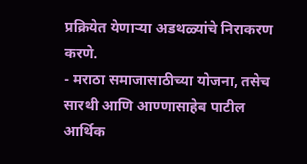प्रक्रियेत येणाऱ्या अडथळ्यांचे निराकरण करणे.
- मराठा समाजासाठीच्या योजना, तसेच सारथी आणि आण्णासाहेब पाटील आर्थिक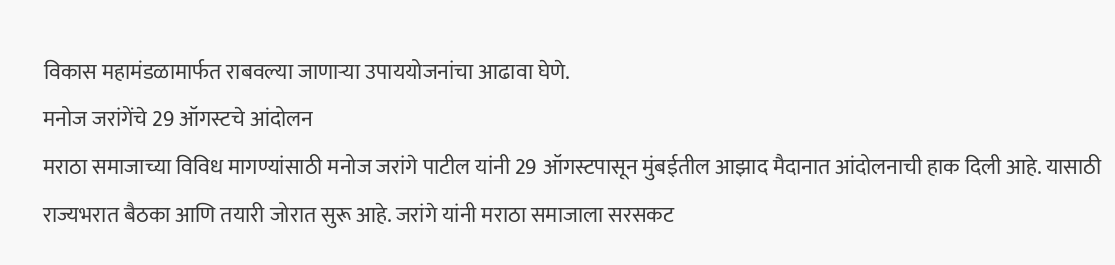विकास महामंडळामार्फत राबवल्या जाणाऱ्या उपाययोजनांचा आढावा घेणे.
मनोज जरांगेंचे 29 ऑगस्टचे आंदोलन
मराठा समाजाच्या विविध मागण्यांसाठी मनोज जरांगे पाटील यांनी 29 ऑगस्टपासून मुंबईतील आझाद मैदानात आंदोलनाची हाक दिली आहे. यासाठी राज्यभरात बैठका आणि तयारी जोरात सुरू आहे. जरांगे यांनी मराठा समाजाला सरसकट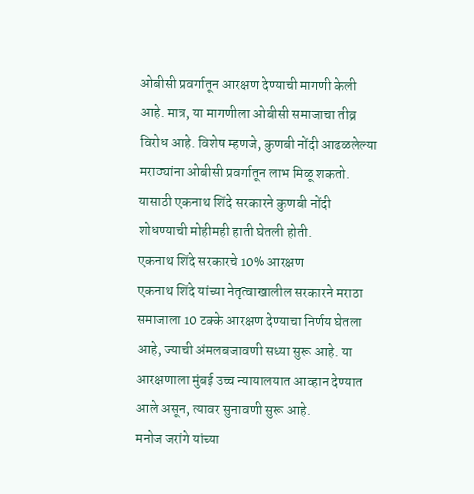ओबीसी प्रवर्गातून आरक्षण देण्याची मागणी केली आहे. मात्र, या मागणीला ओबीसी समाजाचा तीव्र विरोध आहे. विशेष म्हणजे, कुणबी नोंदी आढळलेल्या मराठ्यांना ओबीसी प्रवर्गातून लाभ मिळू शकतो. यासाठी एकनाथ शिंदे सरकारने कुणबी नोंदी शोधण्याची मोहीमही हाती घेतली होती.
एकनाथ शिंदे सरकारचे 10% आरक्षण
एकनाथ शिंदे यांच्या नेतृत्वाखालील सरकारने मराठा समाजाला 10 टक्के आरक्षण देण्याचा निर्णय घेतला आहे, ज्याची अंमलबजावणी सध्या सुरू आहे. या आरक्षणाला मुंबई उच्च न्यायालयात आव्हान देण्यात आले असून, त्यावर सुनावणी सुरू आहे.
मनोज जरांगे यांच्या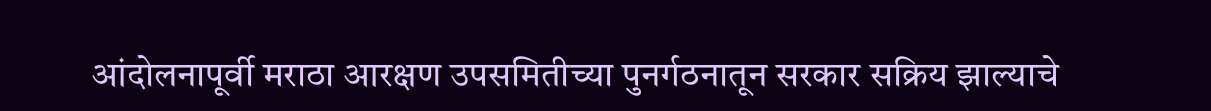आंदोलनापूर्वी मराठा आरक्षण उपसमितीच्या पुनर्गठनातून सरकार सक्रिय झाल्याचे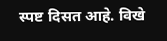स्पष्ट दिसत आहे. विखे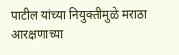पाटील यांच्या नियुक्तीमुळे मराठा आरक्षणाच्या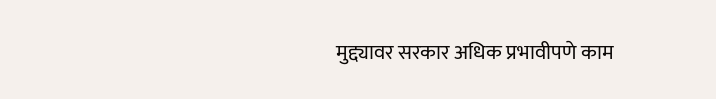मुद्द्यावर सरकार अधिक प्रभावीपणे काम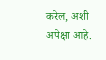करेल, अशी अपेक्षा आहे.